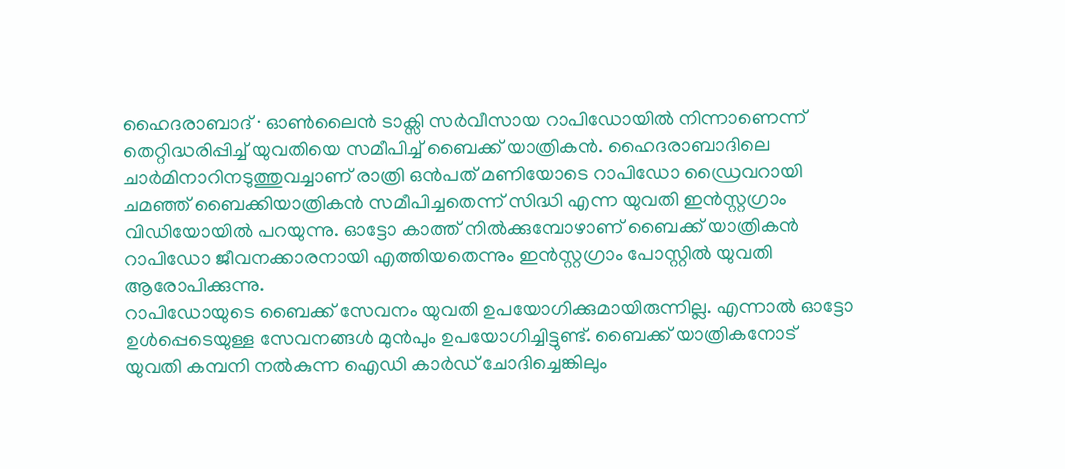ഹൈദരാബാദ് ∙ ഓൺലൈൻ ടാക്സി സർവീസായ റാപിഡോയിൽ നിന്നാണെന്ന് തെറ്റിദ്ധരിപ്പിച്ച് യുവതിയെ സമീപിച്ച് ബൈക്ക് യാത്രികൻ. ഹൈദരാബാദിലെ ചാർമിനാറിനടുത്തുവച്ചാണ് രാത്രി ഒൻപത് മണിയോടെ റാപിഡോ ഡ്രൈവറായി ചമഞ്ഞ് ബൈക്കിയാത്രികൻ സമീപിച്ചതെന്ന് സിദ്ധി എന്ന യുവതി ഇൻസ്റ്റഗ്രാം വിഡിയോയിൽ പറയുന്നു. ഓട്ടോ കാത്ത് നിൽക്കുമ്പോഴാണ് ബൈക്ക് യാത്രികൻ റാപിഡോ ജീവനക്കാരനായി എത്തിയതെന്നും ഇൻസ്റ്റഗ്രാം പോസ്റ്റിൽ യുവതി ആരോപിക്കുന്നു.
റാപിഡോയുടെ ബൈക്ക് സേവനം യുവതി ഉപയോഗിക്കുമായിരുന്നില്ല. എന്നാൽ ഓട്ടോ ഉൾപ്പെടെയുള്ള സേവനങ്ങൾ മുൻപും ഉപയോഗിച്ചിട്ടുണ്ട്. ബൈക്ക് യാത്രികനോട് യുവതി കമ്പനി നൽകുന്ന ഐഡി കാർഡ് ചോദിച്ചെങ്കിലും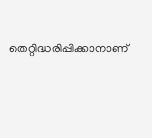തെറ്റിദ്ധരിപ്പിക്കാനാണ്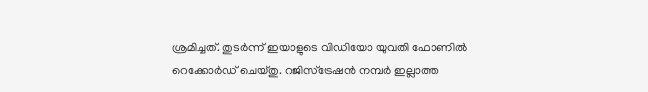ശ്രമിച്ചത്. തുടർന്ന് ഇയാളുടെ വിഡിയോ യുവതി ഫോണിൽ റെക്കോർഡ് ചെയ്തു. റജിസ്ട്രേഷൻ നമ്പർ ഇല്ലാത്ത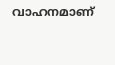വാഹനമാണ്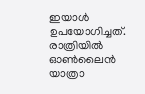ഇയാൾ ഉപയോഗിച്ചത്. രാത്രിയിൽ ഓൺലൈൻ യാത്രാ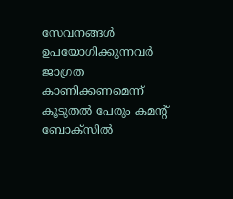സേവനങ്ങൾ ഉപയോഗിക്കുന്നവർ ജാഗ്രത കാണിക്കണമെന്ന് കൂടുതൽ പേരും കമന്റ് ബോക്സിൽ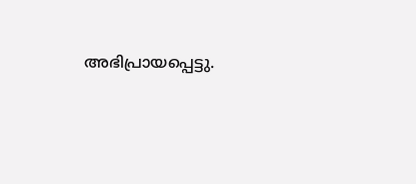അഭിപ്രായപ്പെട്ടു.